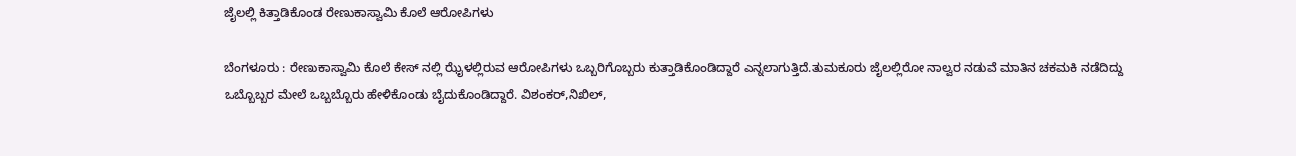ಜೈಲಲ್ಲಿ ಕಿತ್ತಾಡಿಕೊಂಡ ರೇಣುಕಾಸ್ವಾಮಿ ಕೊಲೆ ಆರೋಪಿಗಳು

ಬೆಂಗಳೂರು : ರೇಣುಕಾಸ್ವಾಮಿ ಕೊಲೆ ಕೇಸ್ ನಲ್ಲಿ ಝೈಳಲ್ಲಿರುವ ಆರೋಪಿಗಳು ಒಬ್ಬರಿಗೊಬ್ಬರು ಕುತ್ತಾಡಿಕೊಂಡಿದ್ದಾರೆ ಎನ್ನಲಾಗುತ್ತಿದೆ.ತುಮಕೂರು ಜೈಲಲ್ಲಿರೋ ನಾಲ್ವರ ನಡುವೆ ಮಾತಿನ ಚಕಮಕಿ ನಡೆದಿದ್ದು ಒಬ್ಬೊಬ್ಬರ ಮೇಲೆ ಒಬ್ಬಬ್ಬೊರು ಹೇಳಿಕೊಂಡು ಬೈದುಕೊಂಡಿದ್ದಾರೆ. ವಿಶಂಕರ್,ನಿಖಿಲ್,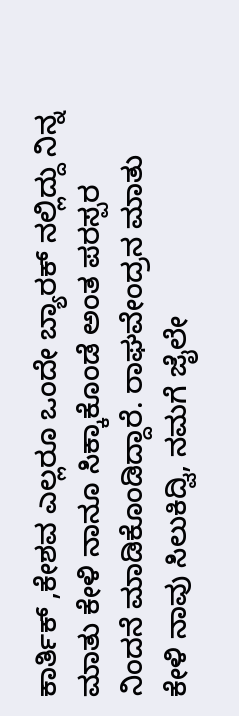ಕಾರ್ತಿಕ್ ,ಕೇಶವ ಎಲ್ಲರೂ ಒಂದೇ ಬ್ಯಾರಕ್ ನಲ್ಲಿದ್ದು ನಿನ್ನ ಮಾತು ಕೇಳಿ ನಾನೂ ಸಿಕ್ಕಾಕೊಂಡೆ ಅಂತ ಪರಸ್ಪರ ನಿಂದನೆ ಮಾಡಿಕೊಂಡಿದ್ದಾರೆ. ರಾಘವೇಂದ್ರನ ಮಾತು ಕೇಳಿ ನಾವು ಸಿಲುಕಿದ್ವಿ, ನಮಗೆ ಜೈಲೇ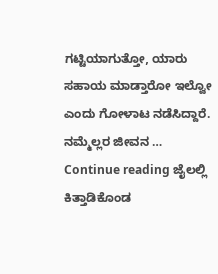ಗಟ್ಟಿಯಾಗುತ್ತೋ, ಯಾರು ಸಹಾಯ ಮಾಡ್ತಾರೋ ಇಲ್ವೋ ಎಂದು ಗೋಳಾಟ ನಡೆಸಿದ್ದಾರೆ. ನಮ್ಮೆಲ್ಲರ ಜೀವನ … Continue reading ಜೈಲಲ್ಲಿ ಕಿತ್ತಾಡಿಕೊಂಡ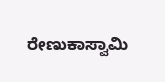ರೇಣುಕಾಸ್ವಾಮಿ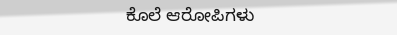ಕೊಲೆ ಆರೋಪಿಗಳು